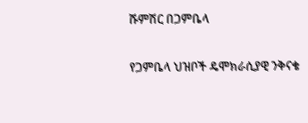ሹምሽር በጋምቤላ

የጋምቤላ ህዝቦች ዴሞክራሲያዊ ንቅናቄ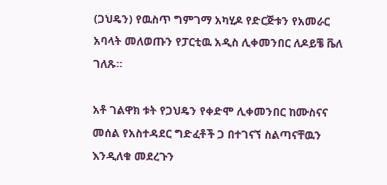(ጋህዴን) የዉስጥ ግምገማ አካሂዶ የድርጅቱን የአመራር አባላት መለወጡን የፓርቲዉ አዲስ ሊቀመንበር ለዶይቼ ቬለ ገለጹ።

አቶ ገልዋክ ቱት የጋህዴን የቀድሞ ሊቀመንበር ከሙስናና መሰል የአስተዳደር ግድፈቶች ጋ በተገናኘ ስልጣናቸዉን እንዲለቁ መደረጉን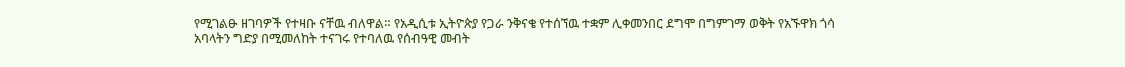የሚገልፁ ዘገባዎች የተዛቡ ናቸዉ ብለዋል። የአዲሲቱ ኢትዮጵያ የጋራ ንቅናቄ የተሰኘዉ ተቋም ሊቀመንበር ደግሞ በግምገማ ወቅት የአኙዋክ ጎሳ አባላትን ግድያ በሚመለከት ተናገሩ የተባለዉ የሰብዓዊ መብት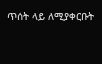ጥሰት ላይ ለሚያቀርቡት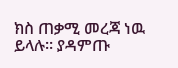ክስ ጠቃሚ መረጃ ነዉ ይላሉ። ያዳምጡ